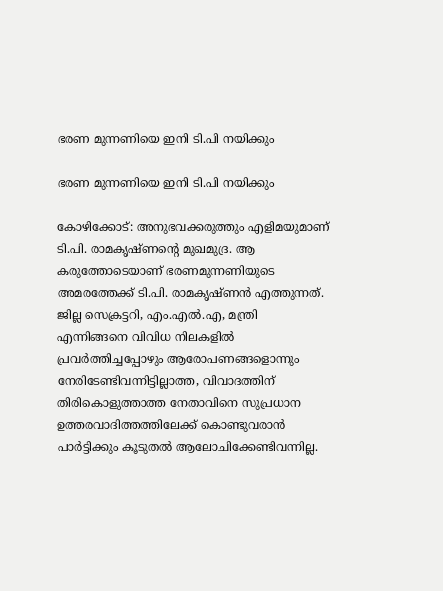ഭരണ മുന്നണിയെ ഇനി ടി.പി നയിക്കും

ഭരണ മുന്നണിയെ ഇനി ടി.പി നയിക്കും

കോഴിക്കോട്: അനുഭവക്കരുത്തും എളിമയുമാണ് ടി.പി. രാമകൃഷ്ണന്റെ മുഖമുദ്ര. ആ കരുത്തോടെയാണ് ഭരണമുന്നണിയുടെ അമരത്തേക്ക് ടി.പി. രാമകൃഷ്ണൻ എത്തുന്നത്. ജില്ല സെക്രട്ടറി, എം.എൽ.എ, മന്ത്രി എന്നിങ്ങനെ വിവിധ നിലകളിൽ പ്രവർത്തിച്ചപ്പോഴും ആരോപണങ്ങളൊന്നും നേരിടേണ്ടിവന്നിട്ടില്ലാത്ത, വിവാദത്തിന് തിരികൊളുത്താത്ത നേതാവിനെ സുപ്രധാന ഉത്തരവാദിത്തത്തിലേക്ക് കൊണ്ടുവരാൻ പാർട്ടിക്കും കൂടുതൽ ആലോചിക്കേണ്ടിവന്നില്ല.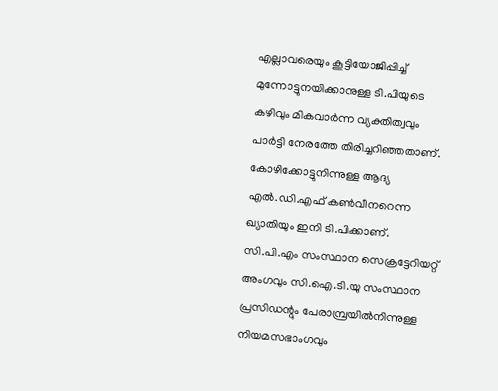എല്ലാവരെയും കൂട്ടിയോജിപ്പിച്ച് മുന്നോട്ടുനയിക്കാനുള്ള ടി.പിയുടെ കഴിവും മികവാർന്ന വ്യക്തിത്വവും പാർട്ടി നേരത്തേ തിരിച്ചറിഞ്ഞതാണ്. കോഴിക്കോട്ടുനിന്നുള്ള ആദ്യ എൽ.ഡി.എഫ് കൺവീനറെന്ന ഖ്യാതിയും ഇനി ടി.പിക്കാണ്. സി.പി.എം സംസ്ഥാന സെക്രട്ടേറിയറ്റ് അംഗവും സി.ഐ.ടി.യു സംസ്ഥാന പ്രസിഡന്റും പേരാമ്പ്രയിൽനിന്നുള്ള നിയമസഭാംഗവും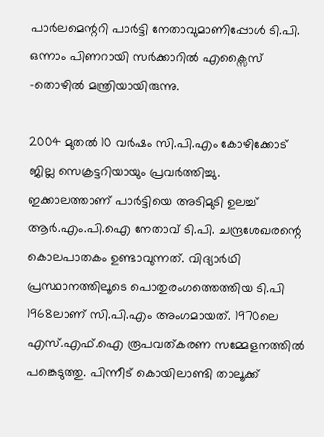പാർലമെന്ററി പാർട്ടി നേതാവുമാണിപ്പോൾ ടി.പി. ഒന്നാം പിണറായി സർക്കാറിൽ എക്സൈസ് -തൊഴിൽ മന്ത്രിയായിരുന്നു.

2004 മുതൽ 10 വർഷം സി.പി.എം കോഴിക്കോട് ജില്ല സെക്രട്ടറിയായും പ്രവർത്തിച്ചു. ഇക്കാലത്താണ് പാർട്ടിയെ അടിമുടി ഉലച്ച് ആർ.എം.പി.ഐ നേതാവ് ടി.പി. ചന്ദ്രശേഖരന്റെ കൊലപാതകം ഉണ്ടാവുന്നത്. വിദ്യാർഥി പ്രസ്ഥാനത്തിലൂടെ പൊതുരംഗത്തെത്തിയ ടി.പി 1968ലാണ് സി.പി.എം അംഗമായത്. 1970ലെ എസ്.എഫ്.ഐ രൂപവത്കരണ സമ്മേളനത്തിൽ പങ്കെടുത്തു. പിന്നീട് കൊയിലാണ്ടി താലൂക്ക്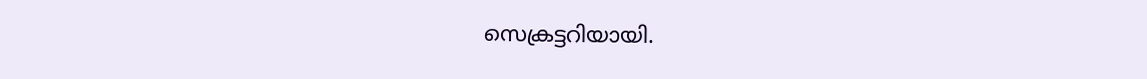സെക്രട്ടറിയായി.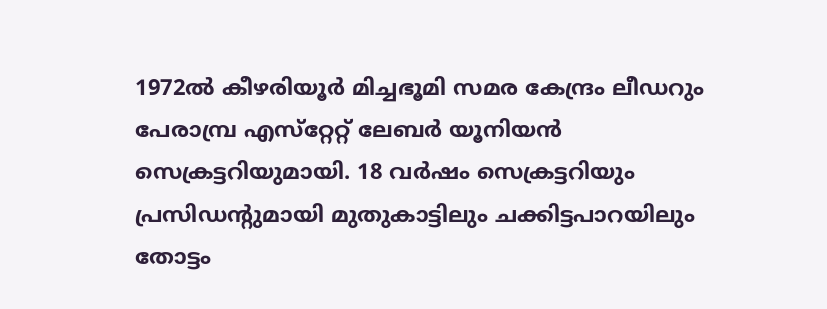1972ൽ കീഴരിയൂർ മിച്ചഭൂമി സമര കേന്ദ്രം ലീഡറും പേരാമ്പ്ര എസ്‌റ്റേറ്റ് ലേബർ യൂനിയൻ സെക്രട്ടറിയുമായി. 18 വർഷം സെക്രട്ടറിയും പ്രസിഡന്റുമായി മുതുകാട്ടിലും ചക്കിട്ടപാറയിലും തോട്ടം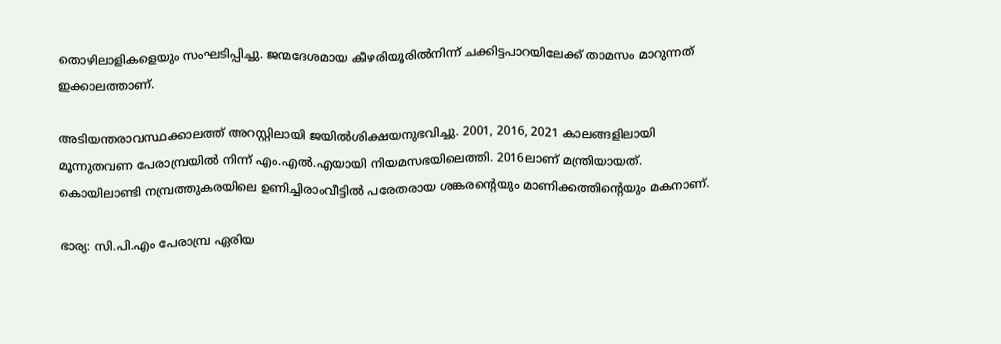തൊഴിലാളികളെയും സംഘടിപ്പിച്ചു. ജന്മദേശമായ കീഴരിയൂരിൽനിന്ന് ചക്കിട്ടപാറയിലേക്ക് താമസം മാറുന്നത് ഇക്കാലത്താണ്.

അടിയന്തരാവസ്ഥക്കാലത്ത് അറസ്റ്റിലായി ജയിൽശിക്ഷയനുഭവിച്ചു. 2001, 2016, 2021 കാലങ്ങളിലായി മൂന്നുതവണ പേരാമ്പ്രയിൽ നിന്ന് എം.എൽ.എയായി നിയമസഭയിലെത്തി. 2016ലാണ് മന്ത്രിയായത്. കൊയിലാണ്ടി നമ്പ്രത്തുകരയിലെ ഉണിച്ചിരാംവീട്ടിൽ പരേതരായ ശങ്കരന്റെയും മാണിക്കത്തിന്റെയും മകനാണ്.

ഭാര്യ: സി.പി.എം പേരാമ്പ്ര ഏരിയ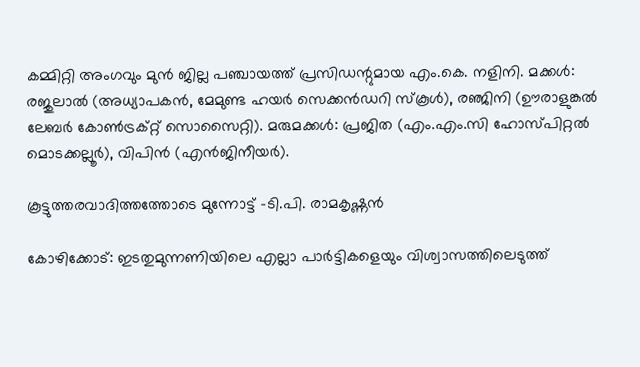കമ്മിറ്റി അംഗവും മുൻ ജില്ല പഞ്ചായത്ത് പ്രസിഡന്റുമായ എം.കെ. നളിനി. മക്കൾ: രജുലാൽ (അധ്യാപകൻ, മേമുണ്ട ഹയർ സെക്കൻഡറി സ്കൂൾ), രഞ്ജിനി (ഊരാളുങ്കൽ ലേബർ കോൺട്രക്റ്റ് സൊസൈറ്റി). മരുമക്കൾ: പ്രജിത (എം.എം.സി ഹോസ്പിറ്റൽ മൊടക്കല്ലൂർ), വിപിൻ (എൻജിനീയർ).

കൂട്ടുത്തരവാദിത്തത്തോടെ മുന്നോട്ട് -ടി.പി. രാമകൃഷ്ണൻ

കോഴിക്കോട്: ഇടതുമുന്നണിയിലെ എല്ലാ പാർട്ടികളെയും വിശ്വാസത്തിലെടുത്ത്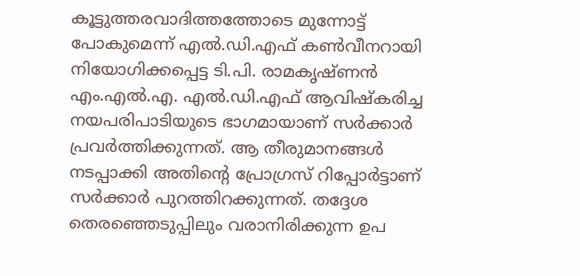കൂട്ടുത്തരവാദിത്തത്തോടെ മുന്നോട്ട് പോകുമെന്ന് എൽ.ഡി.എഫ് കൺവീനറായി നിയോഗിക്കപ്പെട്ട ടി.പി. രാമകൃഷ്ണൻ എം.എൽ.എ. എൽ.ഡി.എഫ് ആവിഷ്‍കരിച്ച നയപരിപാടിയുടെ ഭാഗമായാണ് സർക്കാർ പ്രവർത്തിക്കുന്നത്. ആ തീരുമാനങ്ങൾ നടപ്പാക്കി അതിന്റെ പ്രോഗ്രസ് റിപ്പോർട്ടാണ് സർക്കാർ പുറത്തിറക്കുന്നത്. തദ്ദേശ തെരഞ്ഞെടുപ്പിലും വരാനിരിക്കുന്ന ഉപ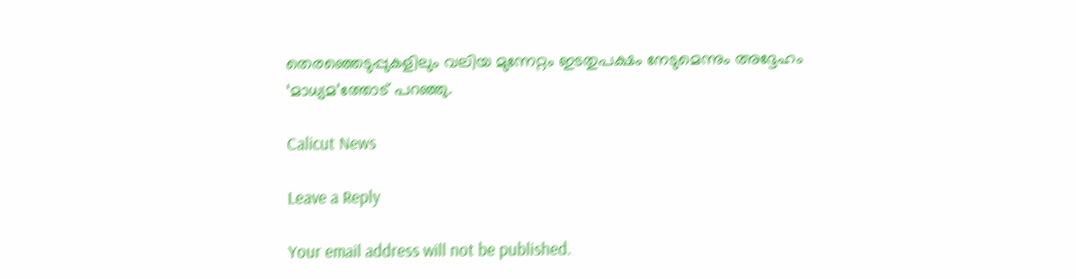തെരഞ്ഞെടുപ്പുകളിലും വലിയ മുന്നേറ്റം ഇടതുപക്ഷം നേടുമെന്നും അദ്ദേഹം ‘മാധ്യമ’ത്തോട് പറഞ്ഞു.

Calicut News

Leave a Reply

Your email address will not be published.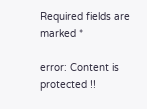Required fields are marked *

error: Content is protected !!